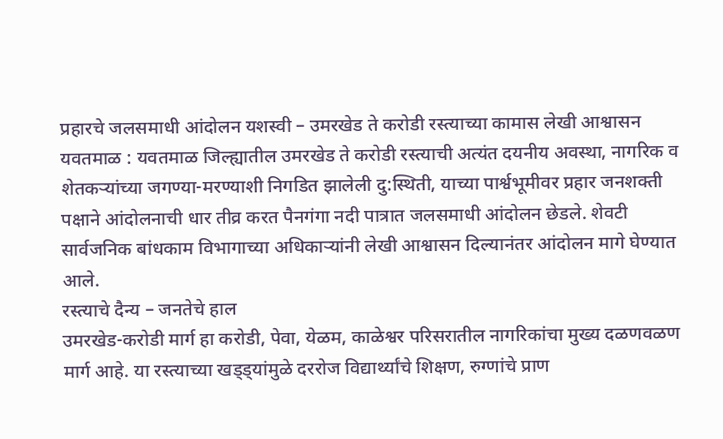प्रहारचे जलसमाधी आंदोलन यशस्वी – उमरखेड ते करोडी रस्त्याच्या कामास लेखी आश्वासन
यवतमाळ : यवतमाळ जिल्ह्यातील उमरखेड ते करोडी रस्त्याची अत्यंत दयनीय अवस्था, नागरिक व शेतकऱ्यांच्या जगण्या-मरण्याशी निगडित झालेली दु:स्थिती, याच्या पार्श्वभूमीवर प्रहार जनशक्ती पक्षाने आंदोलनाची धार तीव्र करत पैनगंगा नदी पात्रात जलसमाधी आंदोलन छेडले. शेवटी सार्वजनिक बांधकाम विभागाच्या अधिकाऱ्यांनी लेखी आश्वासन दिल्यानंतर आंदोलन मागे घेण्यात आले.
रस्त्याचे दैन्य – जनतेचे हाल
उमरखेड-करोडी मार्ग हा करोडी, पेवा, येळम, काळेश्वर परिसरातील नागरिकांचा मुख्य दळणवळण मार्ग आहे. या रस्त्याच्या खड्ड्यांमुळे दररोज विद्यार्थ्यांचे शिक्षण, रुग्णांचे प्राण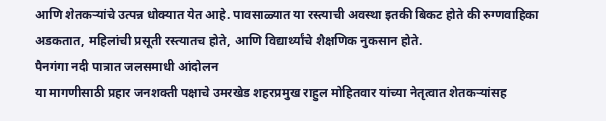आणि शेतकऱ्यांचे उत्पन्न धोक्यात येत आहे. पावसाळ्यात या रस्त्याची अवस्था इतकी बिकट होते की रुग्णवाहिका अडकतात, महिलांची प्रसूती रस्त्यातच होते, आणि विद्यार्थ्यांचे शैक्षणिक नुकसान होते.
पैनगंगा नदी पात्रात जलसमाधी आंदोलन
या मागणीसाठी प्रहार जनशक्ती पक्षाचे उमरखेड शहरप्रमुख राहुल मोहितवार यांच्या नेतृत्वात शेतकऱ्यांसह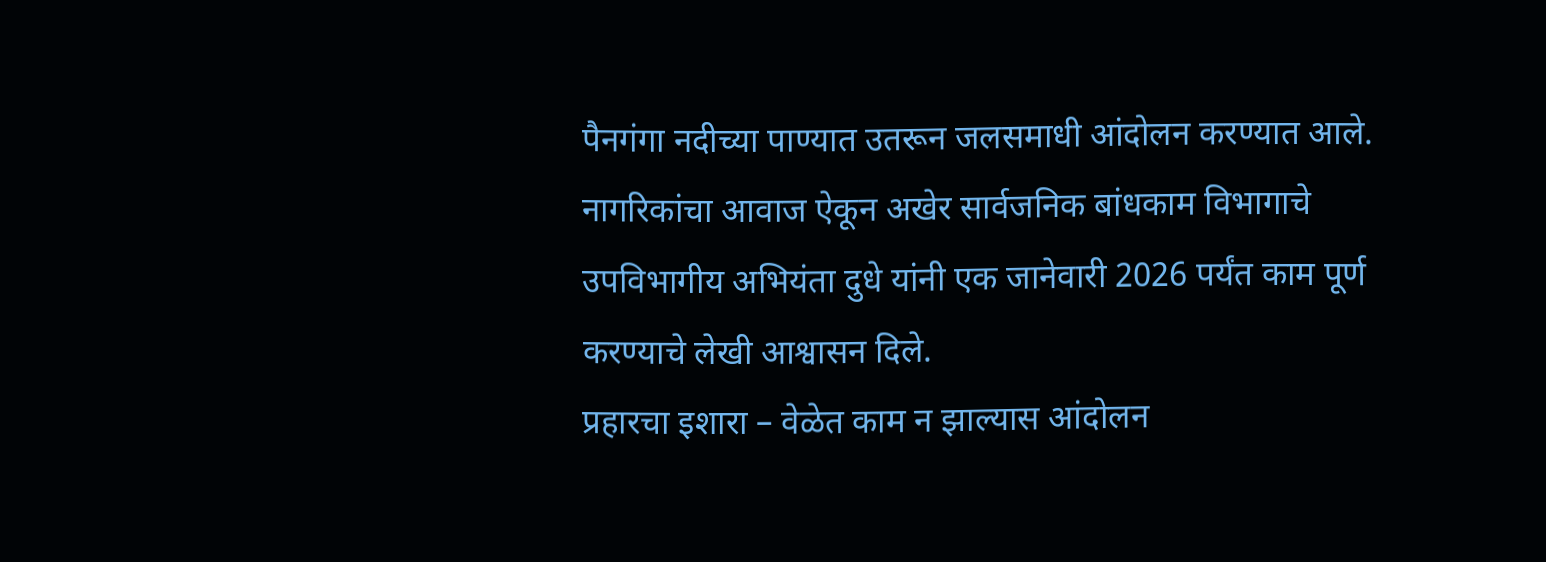पैनगंगा नदीच्या पाण्यात उतरून जलसमाधी आंदोलन करण्यात आले. नागरिकांचा आवाज ऐकून अखेर सार्वजनिक बांधकाम विभागाचे उपविभागीय अभियंता दुधे यांनी एक जानेवारी 2026 पर्यंत काम पूर्ण करण्याचे लेखी आश्वासन दिले.
प्रहारचा इशारा – वेळेत काम न झाल्यास आंदोलन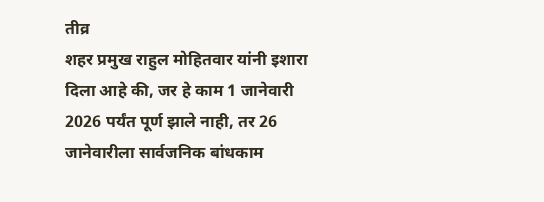तीव्र
शहर प्रमुख राहुल मोहितवार यांनी इशारा दिला आहे की, जर हे काम 1 जानेवारी 2026 पर्यंत पूर्ण झाले नाही, तर 26 जानेवारीला सार्वजनिक बांधकाम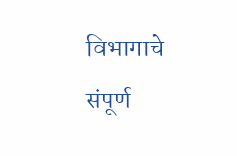विभागाचे संपूर्ण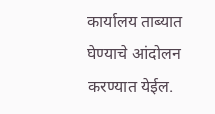कार्यालय ताब्यात घेण्याचे आंदोलन करण्यात येईल.